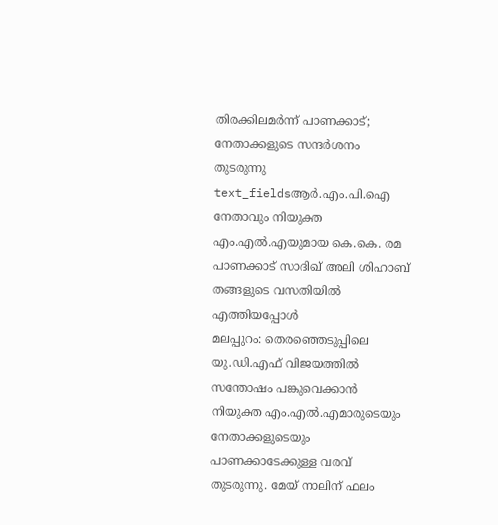തിരക്കിലമർന്ന് പാണക്കാട്; നേതാക്കളുടെ സന്ദർശനം തുടരുന്നു
text_fieldsആർ.എം.പി.ഐ നേതാവും നിയുക്ത എം.എൽ.എയുമായ കെ.കെ. രമ പാണക്കാട് സാദിഖ് അലി ശിഹാബ് തങ്ങളുടെ വസതിയിൽ എത്തിയപ്പോൾ
മലപ്പുറം: തെരഞ്ഞെടുപ്പിലെ യു.ഡി.എഫ് വിജയത്തിൽ സന്തോഷം പങ്കുവെക്കാൻ നിയുക്ത എം.എൽ.എമാരുടെയും നേതാക്കളുടെയും പാണക്കാടേക്കുള്ള വരവ് തുടരുന്നു. മേയ് നാലിന് ഫലം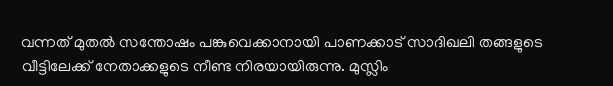വന്നത് മുതൽ സന്തോഷം പങ്കുവെക്കാനായി പാണക്കാട് സാദിഖലി തങ്ങളുടെ വീട്ടിലേക്ക് നേതാക്കളുടെ നീണ്ട നിരയായിരുന്നു. മുസ്ലിം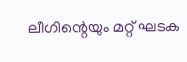ലീഗിന്റെയും മറ്റ് ഘടക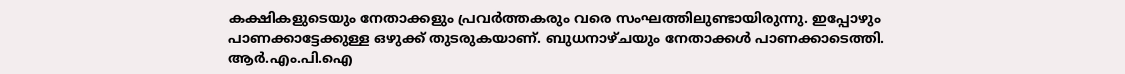കക്ഷികളുടെയും നേതാക്കളും പ്രവർത്തകരും വരെ സംഘത്തിലുണ്ടായിരുന്നു. ഇപ്പോഴും പാണക്കാട്ടേക്കുള്ള ഒഴുക്ക് തുടരുകയാണ്. ബുധനാഴ്ചയും നേതാക്കൾ പാണക്കാടെത്തി. ആർ.എം.പി.ഐ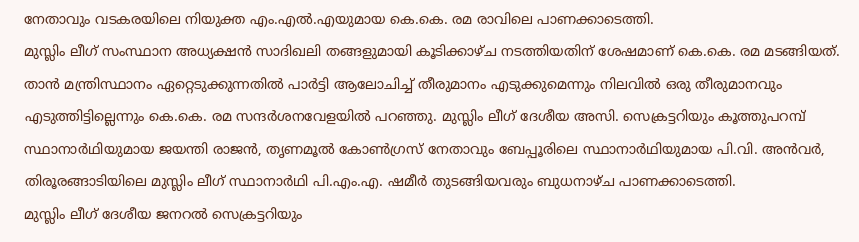നേതാവും വടകരയിലെ നിയുക്ത എം.എൽ.എയുമായ കെ.കെ. രമ രാവിലെ പാണക്കാടെത്തി.
മുസ്ലിം ലീഗ് സംസ്ഥാന അധ്യക്ഷൻ സാദിഖലി തങ്ങളുമായി കൂടിക്കാഴ്ച നടത്തിയതിന് ശേഷമാണ് കെ.കെ. രമ മടങ്ങിയത്. താൻ മന്ത്രിസ്ഥാനം ഏറ്റെടുക്കുന്നതിൽ പാർട്ടി ആലോചിച്ച് തീരുമാനം എടുക്കുമെന്നും നിലവിൽ ഒരു തീരുമാനവും എടുത്തിട്ടില്ലെന്നും കെ.കെ. രമ സന്ദർശനവേളയിൽ പറഞ്ഞു. മുസ്ലിം ലീഗ് ദേശീയ അസി. സെക്രട്ടറിയും കൂത്തുപറമ്പ് സ്ഥാനാർഥിയുമായ ജയന്തി രാജൻ, തൃണമൂൽ കോൺഗ്രസ് നേതാവും ബേപ്പൂരിലെ സ്ഥാനാർഥിയുമായ പി.വി. അൻവർ, തിരൂരങ്ങാടിയിലെ മുസ്ലിം ലീഗ് സ്ഥാനാർഥി പി.എം.എ. ഷമീർ തുടങ്ങിയവരും ബുധനാഴ്ച പാണക്കാടെത്തി.
മുസ്ലിം ലീഗ് ദേശീയ ജനറൽ സെക്രട്ടറിയും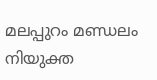മലപ്പുറം മണ്ഡലം നിയുക്ത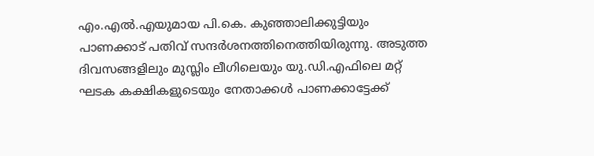എം.എൽ.എയുമായ പി.കെ. കുഞ്ഞാലിക്കുട്ടിയും പാണക്കാട് പതിവ് സന്ദർശനത്തിനെത്തിയിരുന്നു. അടുത്ത ദിവസങ്ങളിലും മുസ്ലിം ലീഗിലെയും യു.ഡി.എഫിലെ മറ്റ് ഘടക കക്ഷികളുടെയും നേതാക്കൾ പാണക്കാട്ടേക്ക്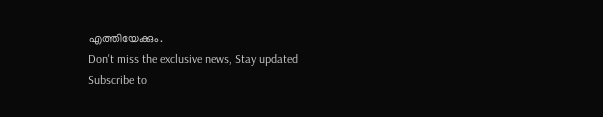എത്തിയേക്കും.
Don't miss the exclusive news, Stay updated
Subscribe to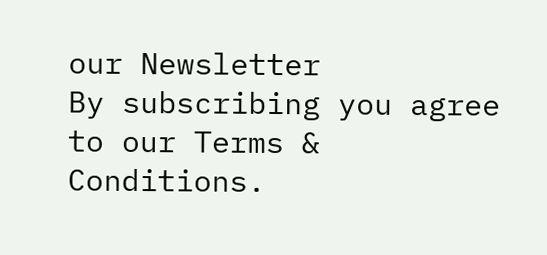our Newsletter
By subscribing you agree to our Terms & Conditions.